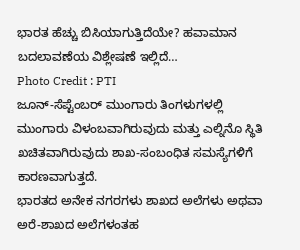ಭಾರತ ಹೆಚ್ಚು ಬಿಸಿಯಾಗುತ್ತಿದೆಯೇ? ಹವಾಮಾನ ಬದಲಾವಣೆಯ ವಿಶ್ಲೇಷಣೆ ಇಲ್ಲಿದೆ…
Photo Credit : PTI
ಜೂನ್-ಸೆಪ್ಟೆಂಬರ್ ಮುಂಗಾರು ತಿಂಗಳುಗಳಲ್ಲಿ ಮುಂಗಾರು ವಿಳಂಬವಾಗಿರುವುದು ಮತ್ತು ಎಲ್ನಿನೊ ಸ್ಥಿತಿ ಖಚಿತವಾಗಿರುವುದು ಶಾಖ-ಸಂಬಂಧಿತ ಸಮಸ್ಯೆಗಳಿಗೆ ಕಾರಣವಾಗುತ್ತದೆ.
ಭಾರತದ ಅನೇಕ ನಗರಗಳು ಶಾಖದ ಅಲೆಗಳು ಅಥವಾ ಅರೆ-ಶಾಖದ ಅಲೆಗಳಂತಹ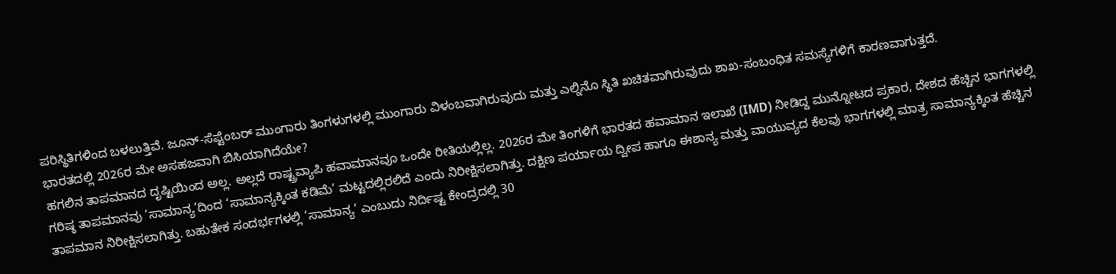ಪರಿಸ್ಥಿತಿಗಳಿಂದ ಬಳಲುತ್ತಿವೆ. ಜೂನ್-ಸೆಪ್ಟೆಂಬರ್ ಮುಂಗಾರು ತಿಂಗಳುಗಳಲ್ಲಿ ಮುಂಗಾರು ವಿಳಂಬವಾಗಿರುವುದು ಮತ್ತು ಎಲ್ನಿನೊ ಸ್ಥಿತಿ ಖಚಿತವಾಗಿರುವುದು ಶಾಖ-ಸಂಬಂಧಿತ ಸಮಸ್ಯೆಗಳಿಗೆ ಕಾರಣವಾಗುತ್ತದೆ.
ಭಾರತದಲ್ಲಿ 2026ರ ಮೇ ಅಸಹಜವಾಗಿ ಬಿಸಿಯಾಗಿದೆಯೇ?
ಹಗಲಿನ ತಾಪಮಾನದ ದೃಷ್ಟಿಯಿಂದ ಅಲ್ಲ. ಅಲ್ಲದೆ ರಾಷ್ಟ್ರವ್ಯಾಪಿ ಹವಾಮಾನವೂ ಒಂದೇ ರೀತಿಯಲ್ಲಿಲ್ಲ. 2026ರ ಮೇ ತಿಂಗಳಿಗೆ ಭಾರತದ ಹವಾಮಾನ ಇಲಾಖೆ (IMD) ನೀಡಿದ್ದ ಮುನ್ನೋಟದ ಪ್ರಕಾರ, ದೇಶದ ಹೆಚ್ಚಿನ ಭಾಗಗಳಲ್ಲಿ ಗರಿಷ್ಠ ತಾಪಮಾನವು ‘ಸಾಮಾನ್ಯ’ದಿಂದ ‘ಸಾಮಾನ್ಯಕ್ಕಿಂತ ಕಡಿಮೆ’ ಮಟ್ಟದಲ್ಲಿರಲಿದೆ ಎಂದು ನಿರೀಕ್ಷಿಸಲಾಗಿತ್ತು. ದಕ್ಷಿಣ ಪರ್ಯಾಯ ದ್ವೀಪ ಹಾಗೂ ಈಶಾನ್ಯ ಮತ್ತು ವಾಯುವ್ಯದ ಕೆಲವು ಭಾಗಗಳಲ್ಲಿ ಮಾತ್ರ ಸಾಮಾನ್ಯಕ್ಕಿಂತ ಹೆಚ್ಚಿನ ತಾಪಮಾನ ನಿರೀಕ್ಷಿಸಲಾಗಿತ್ತು. ಬಹುತೇಕ ಸಂದರ್ಭಗಳಲ್ಲಿ ‘ಸಾಮಾನ್ಯ’ ಎಂಬುದು ನಿರ್ದಿಷ್ಟ ಕೇಂದ್ರದಲ್ಲಿ 30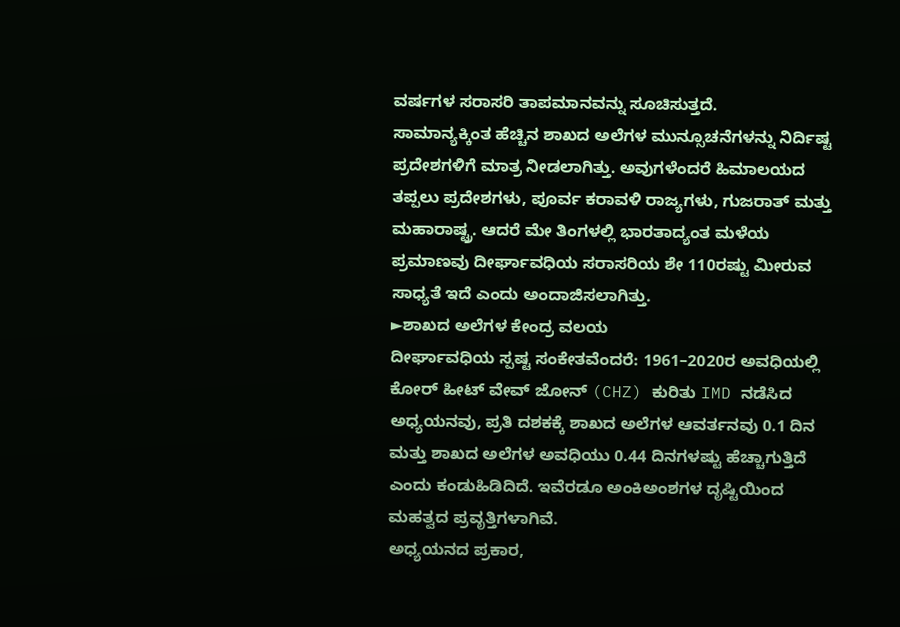ವರ್ಷಗಳ ಸರಾಸರಿ ತಾಪಮಾನವನ್ನು ಸೂಚಿಸುತ್ತದೆ.
ಸಾಮಾನ್ಯಕ್ಕಿಂತ ಹೆಚ್ಚಿನ ಶಾಖದ ಅಲೆಗಳ ಮುನ್ಸೂಚನೆಗಳನ್ನು ನಿರ್ದಿಷ್ಟ ಪ್ರದೇಶಗಳಿಗೆ ಮಾತ್ರ ನೀಡಲಾಗಿತ್ತು. ಅವುಗಳೆಂದರೆ ಹಿಮಾಲಯದ ತಪ್ಪಲು ಪ್ರದೇಶಗಳು, ಪೂರ್ವ ಕರಾವಳಿ ರಾಜ್ಯಗಳು, ಗುಜರಾತ್ ಮತ್ತು ಮಹಾರಾಷ್ಟ್ರ. ಆದರೆ ಮೇ ತಿಂಗಳಲ್ಲಿ ಭಾರತಾದ್ಯಂತ ಮಳೆಯ ಪ್ರಮಾಣವು ದೀರ್ಘಾವಧಿಯ ಸರಾಸರಿಯ ಶೇ 110ರಷ್ಟು ಮೀರುವ ಸಾಧ್ಯತೆ ಇದೆ ಎಂದು ಅಂದಾಜಿಸಲಾಗಿತ್ತು.
►ಶಾಖದ ಅಲೆಗಳ ಕೇಂದ್ರ ವಲಯ
ದೀರ್ಘಾವಧಿಯ ಸ್ಪಷ್ಟ ಸಂಕೇತವೆಂದರೆ: 1961–2020ರ ಅವಧಿಯಲ್ಲಿ ಕೋರ್ ಹೀಟ್ ವೇವ್ ಜೋನ್ (CHZ) ಕುರಿತು IMD ನಡೆಸಿದ ಅಧ್ಯಯನವು, ಪ್ರತಿ ದಶಕಕ್ಕೆ ಶಾಖದ ಅಲೆಗಳ ಆವರ್ತನವು 0.1 ದಿನ ಮತ್ತು ಶಾಖದ ಅಲೆಗಳ ಅವಧಿಯು 0.44 ದಿನಗಳಷ್ಟು ಹೆಚ್ಚಾಗುತ್ತಿದೆ ಎಂದು ಕಂಡುಹಿಡಿದಿದೆ. ಇವೆರಡೂ ಅಂಕಿಅಂಶಗಳ ದೃಷ್ಟಿಯಿಂದ ಮಹತ್ವದ ಪ್ರವೃತ್ತಿಗಳಾಗಿವೆ.
ಅಧ್ಯಯನದ ಪ್ರಕಾರ,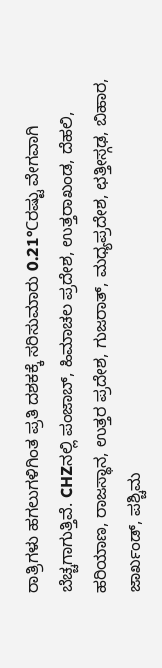ರಾತ್ರಿಗಳು ಹಗಲುಗಳಿಗಿಂತ ಪ್ರತಿ ದಶಕಕ್ಕೆ ಸರಿಸುಮಾರು 0.21°Cರಷ್ಟು ವೇಗವಾಗಿ ಬೆಚ್ಚಗಾಗುತ್ತಿವೆ. CHZನಲ್ಲಿ ಪಂಜಾಬ್, ಹಿಮಾಚಲ ಪ್ರದೇಶ, ಉತ್ತರಾಖಂಡ, ದೆಹಲಿ, ಹರಿಯಾಣ, ರಾಜಸ್ಥಾನ, ಉತ್ತರ ಪ್ರದೇಶ, ಗುಜರಾತ್, ಮಧ್ಯಪ್ರದೇಶ, ಛತ್ತೀಸ್ಗಢ, ಬಿಹಾರ, ಜಾರ್ಖಂಡ್, ಪಶ್ಚಿಮ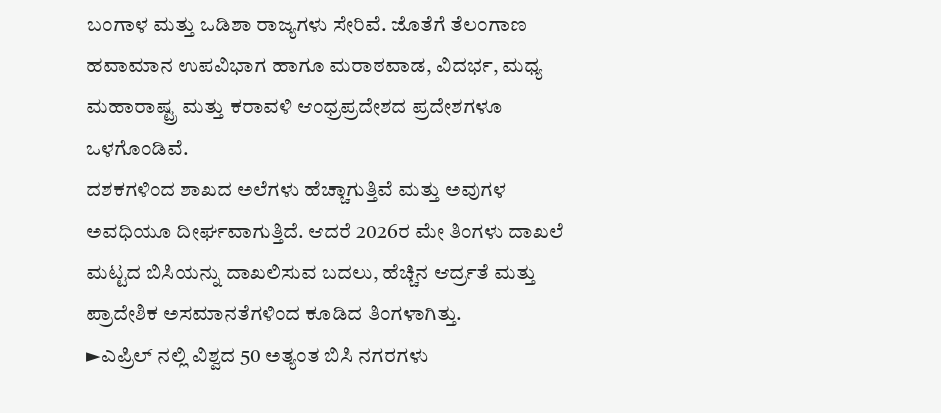ಬಂಗಾಳ ಮತ್ತು ಒಡಿಶಾ ರಾಜ್ಯಗಳು ಸೇರಿವೆ. ಜೊತೆಗೆ ತೆಲಂಗಾಣ ಹವಾಮಾನ ಉಪವಿಭಾಗ ಹಾಗೂ ಮರಾಠವಾಡ, ವಿದರ್ಭ, ಮಧ್ಯ ಮಹಾರಾಷ್ಟ್ರ ಮತ್ತು ಕರಾವಳಿ ಆಂಧ್ರಪ್ರದೇಶದ ಪ್ರದೇಶಗಳೂ ಒಳಗೊಂಡಿವೆ.
ದಶಕಗಳಿಂದ ಶಾಖದ ಅಲೆಗಳು ಹೆಚ್ಚಾಗುತ್ತಿವೆ ಮತ್ತು ಅವುಗಳ ಅವಧಿಯೂ ದೀರ್ಘವಾಗುತ್ತಿದೆ. ಆದರೆ 2026ರ ಮೇ ತಿಂಗಳು ದಾಖಲೆ ಮಟ್ಟದ ಬಿಸಿಯನ್ನು ದಾಖಲಿಸುವ ಬದಲು, ಹೆಚ್ಚಿನ ಆರ್ದ್ರತೆ ಮತ್ತು ಪ್ರಾದೇಶಿಕ ಅಸಮಾನತೆಗಳಿಂದ ಕೂಡಿದ ತಿಂಗಳಾಗಿತ್ತು.
►ಎಪ್ರಿಲ್ ನಲ್ಲಿ ವಿಶ್ವದ 50 ಅತ್ಯಂತ ಬಿಸಿ ನಗರಗಳು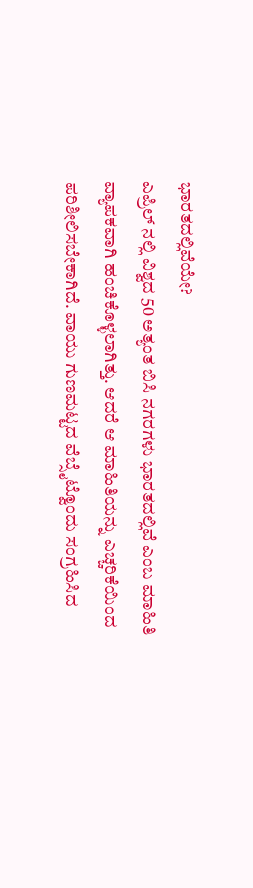ಭಾರತದಲ್ಲಿವೆಯೇ?
ಎಪ್ರಿಲ್ ನಲ್ಲಿ ವಿಶ್ವದ 50 ಅತ್ಯಂತ ಬಿಸಿ ನಗರಗಳು ಭಾರತದಲ್ಲಿವೆ ಎಂಬ ಮಾಹಿತಿ ವ್ಯಾಪಕವಾಗಿ ಹಂಚಿಕೊಳ್ಳಲಾಗಿತ್ತು. ಆದರೆ ಆ ಮಾಹಿತಿಯನ್ನು ಎಚ್ಚರಿಕೆಯಿಂದ ಪರಿಶೀಲಿಸಬೇಕಾಗಿದೆ. ವಾಯು ಗುಣಮಟ್ಟದ ವೆಬ್ಸೈಟ್ವೊಂದು ಸಂಗ್ರಹಿಸಿದ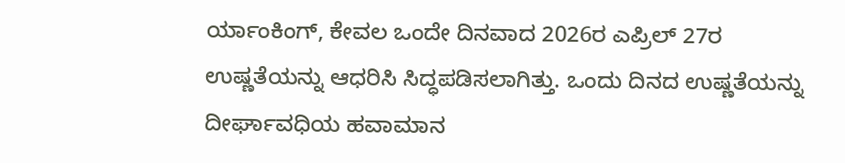ರ್ಯಾಂಕಿಂಗ್, ಕೇವಲ ಒಂದೇ ದಿನವಾದ 2026ರ ಎಪ್ರಿಲ್ 27ರ ಉಷ್ಣತೆಯನ್ನು ಆಧರಿಸಿ ಸಿದ್ಧಪಡಿಸಲಾಗಿತ್ತು. ಒಂದು ದಿನದ ಉಷ್ಣತೆಯನ್ನು ದೀರ್ಘಾವಧಿಯ ಹವಾಮಾನ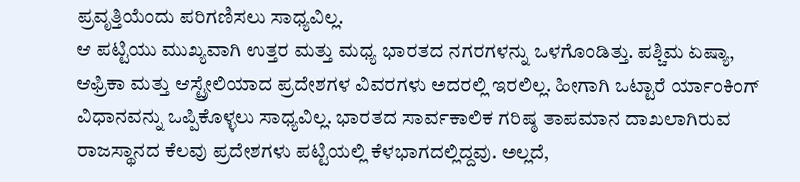ಪ್ರವೃತ್ತಿಯೆಂದು ಪರಿಗಣಿಸಲು ಸಾಧ್ಯವಿಲ್ಲ.
ಆ ಪಟ್ಟಿಯು ಮುಖ್ಯವಾಗಿ ಉತ್ತರ ಮತ್ತು ಮಧ್ಯ ಭಾರತದ ನಗರಗಳನ್ನು ಒಳಗೊಂಡಿತ್ತು. ಪಶ್ಚಿಮ ಏಷ್ಯಾ, ಆಫ್ರಿಕಾ ಮತ್ತು ಆಸ್ಟ್ರೇಲಿಯಾದ ಪ್ರದೇಶಗಳ ವಿವರಗಳು ಅದರಲ್ಲಿ ಇರಲಿಲ್ಲ. ಹೀಗಾಗಿ ಒಟ್ಟಾರೆ ರ್ಯಾಂಕಿಂಗ್ ವಿಧಾನವನ್ನು ಒಪ್ಪಿಕೊಳ್ಳಲು ಸಾಧ್ಯವಿಲ್ಲ. ಭಾರತದ ಸಾರ್ವಕಾಲಿಕ ಗರಿಷ್ಠ ತಾಪಮಾನ ದಾಖಲಾಗಿರುವ ರಾಜಸ್ಥಾನದ ಕೆಲವು ಪ್ರದೇಶಗಳು ಪಟ್ಟಿಯಲ್ಲಿ ಕೆಳಭಾಗದಲ್ಲಿದ್ದವು. ಅಲ್ಲದೆ,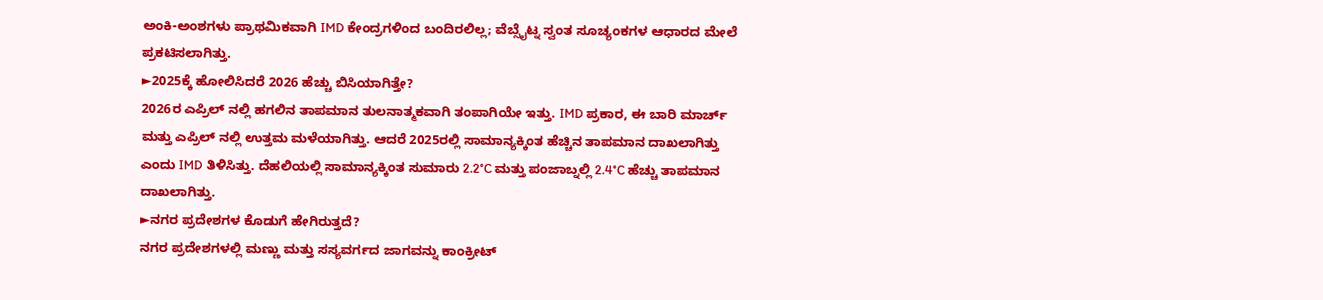ಅಂಕಿ-ಅಂಶಗಳು ಪ್ರಾಥಮಿಕವಾಗಿ IMD ಕೇಂದ್ರಗಳಿಂದ ಬಂದಿರಲಿಲ್ಲ; ವೆಬ್ಸೈಟ್ನ ಸ್ವಂತ ಸೂಚ್ಯಂಕಗಳ ಆಧಾರದ ಮೇಲೆ ಪ್ರಕಟಿಸಲಾಗಿತ್ತು.
►2025ಕ್ಕೆ ಹೋಲಿಸಿದರೆ 2026 ಹೆಚ್ಚು ಬಿಸಿಯಾಗಿತ್ತೇ?
2026ರ ಎಪ್ರಿಲ್ ನಲ್ಲಿ ಹಗಲಿನ ತಾಪಮಾನ ತುಲನಾತ್ಮಕವಾಗಿ ತಂಪಾಗಿಯೇ ಇತ್ತು. IMD ಪ್ರಕಾರ, ಈ ಬಾರಿ ಮಾರ್ಚ್ ಮತ್ತು ಎಪ್ರಿಲ್ ನಲ್ಲಿ ಉತ್ತಮ ಮಳೆಯಾಗಿತ್ತು. ಆದರೆ 2025ರಲ್ಲಿ ಸಾಮಾನ್ಯಕ್ಕಿಂತ ಹೆಚ್ಚಿನ ತಾಪಮಾನ ದಾಖಲಾಗಿತ್ತು ಎಂದು IMD ತಿಳಿಸಿತ್ತು. ದೆಹಲಿಯಲ್ಲಿ ಸಾಮಾನ್ಯಕ್ಕಿಂತ ಸುಮಾರು 2.2°C ಮತ್ತು ಪಂಜಾಬ್ನಲ್ಲಿ 2.4°C ಹೆಚ್ಚು ತಾಪಮಾನ ದಾಖಲಾಗಿತ್ತು.
►ನಗರ ಪ್ರದೇಶಗಳ ಕೊಡುಗೆ ಹೇಗಿರುತ್ತದೆ?
ನಗರ ಪ್ರದೇಶಗಳಲ್ಲಿ ಮಣ್ಣು ಮತ್ತು ಸಸ್ಯವರ್ಗದ ಜಾಗವನ್ನು ಕಾಂಕ್ರೀಟ್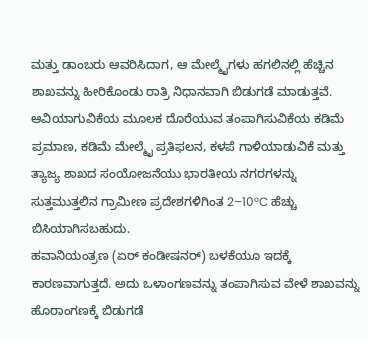ಮತ್ತು ಡಾಂಬರು ಆವರಿಸಿದಾಗ, ಆ ಮೇಲ್ಮೈಗಳು ಹಗಲಿನಲ್ಲಿ ಹೆಚ್ಚಿನ ಶಾಖವನ್ನು ಹೀರಿಕೊಂಡು ರಾತ್ರಿ ನಿಧಾನವಾಗಿ ಬಿಡುಗಡೆ ಮಾಡುತ್ತವೆ. ಆವಿಯಾಗುವಿಕೆಯ ಮೂಲಕ ದೊರೆಯುವ ತಂಪಾಗಿಸುವಿಕೆಯ ಕಡಿಮೆ ಪ್ರಮಾಣ, ಕಡಿಮೆ ಮೇಲ್ಮೈ ಪ್ರತಿಫಲನ, ಕಳಪೆ ಗಾಳಿಯಾಡುವಿಕೆ ಮತ್ತು ತ್ಯಾಜ್ಯ ಶಾಖದ ಸಂಯೋಜನೆಯು ಭಾರತೀಯ ನಗರಗಳನ್ನು ಸುತ್ತಮುತ್ತಲಿನ ಗ್ರಾಮೀಣ ಪ್ರದೇಶಗಳಿಗಿಂತ 2–10°C ಹೆಚ್ಚು ಬಿಸಿಯಾಗಿಸಬಹುದು.
ಹವಾನಿಯಂತ್ರಣ (ಏರ್ ಕಂಡೀಷನರ್) ಬಳಕೆಯೂ ಇದಕ್ಕೆ ಕಾರಣವಾಗುತ್ತದೆ. ಅದು ಒಳಾಂಗಣವನ್ನು ತಂಪಾಗಿಸುವ ವೇಳೆ ಶಾಖವನ್ನು ಹೊರಾಂಗಣಕ್ಕೆ ಬಿಡುಗಡೆ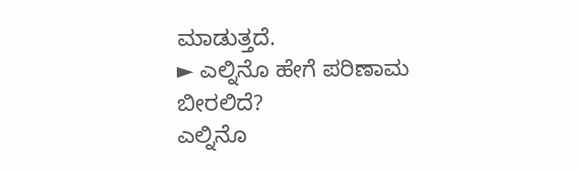ಮಾಡುತ್ತದೆ.
► ಎಲ್ನಿನೊ ಹೇಗೆ ಪರಿಣಾಮ ಬೀರಲಿದೆ?
ಎಲ್ನಿನೊ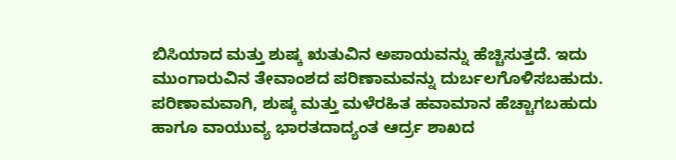ಬಿಸಿಯಾದ ಮತ್ತು ಶುಷ್ಕ ಋತುವಿನ ಅಪಾಯವನ್ನು ಹೆಚ್ಚಿಸುತ್ತದೆ. ಇದು ಮುಂಗಾರುವಿನ ತೇವಾಂಶದ ಪರಿಣಾಮವನ್ನು ದುರ್ಬಲಗೊಳಿಸಬಹುದು. ಪರಿಣಾಮವಾಗಿ, ಶುಷ್ಕ ಮತ್ತು ಮಳೆರಹಿತ ಹವಾಮಾನ ಹೆಚ್ಚಾಗಬಹುದು ಹಾಗೂ ವಾಯುವ್ಯ ಭಾರತದಾದ್ಯಂತ ಆರ್ದ್ರ ಶಾಖದ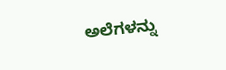ಅಲೆಗಳನ್ನು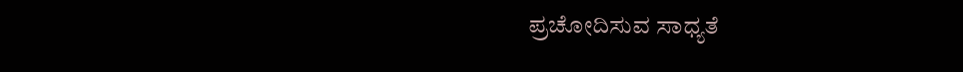ಪ್ರಚೋದಿಸುವ ಸಾಧ್ಯತೆ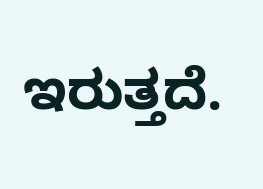ಇರುತ್ತದೆ.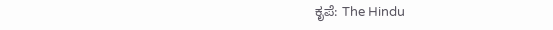ಕೃಪೆ: The Hindu